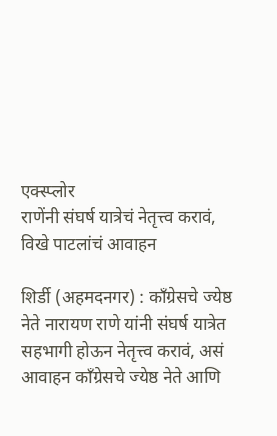एक्स्प्लोर
राणेंनी संघर्ष यात्रेचं नेतृत्त्व करावं, विखे पाटलांचं आवाहन

शिर्डी (अहमदनगर) : काँग्रेसचे ज्येष्ठ नेते नारायण राणे यांनी संघर्ष यात्रेत सहभागी होऊन नेतृत्त्व करावं, असं आवाहन काँग्रेसचे ज्येष्ठ नेते आणि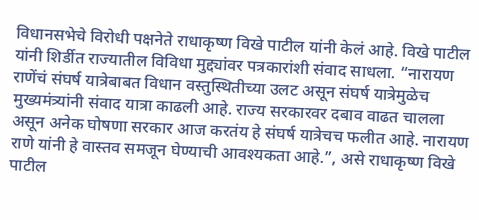विधानसभेचे विरोधी पक्षनेते राधाकृष्ण विखे पाटील यांनी केलं आहे. विखे पाटील यांनी शिर्डीत राज्यातील विविधा मुद्द्यांवर पत्रकारांशी संवाद साधला. “नारायण राणेंचं संघर्ष यात्रेबाबत विधान वस्तुस्थितीच्या उलट असून संघर्ष यात्रेमुळेच मुख्यमंत्र्यांनी संवाद यात्रा काढली आहे. राज्य सरकारवर दबाव वाढत चालला असून अनेक घोषणा सरकार आज करतंय हे संघर्ष यात्रेचच फलीत आहे. नारायण राणे यांनी हे वास्तव समजून घेण्याची आवश्यकता आहे.”, असे राधाकृष्ण विखे पाटील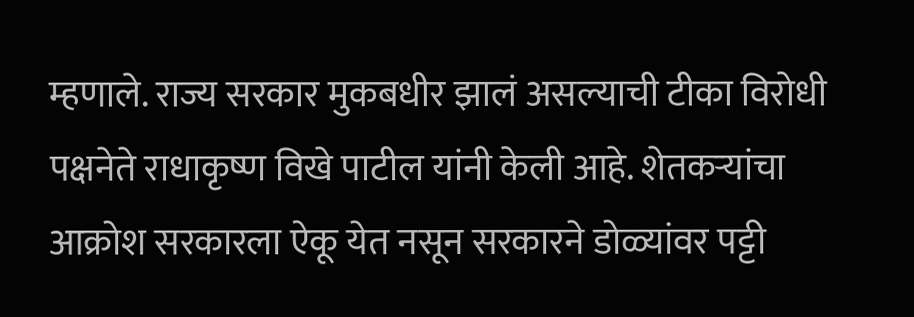म्हणाले. राज्य सरकार मुकबधीर झालं असल्याची टीका विरोधी पक्षनेते राधाकृष्ण विखे पाटील यांनी केली आहे. शेतकऱ्यांचा आक्रोश सरकारला ऐकू येत नसून सरकारने डोळ्यांवर पट्टी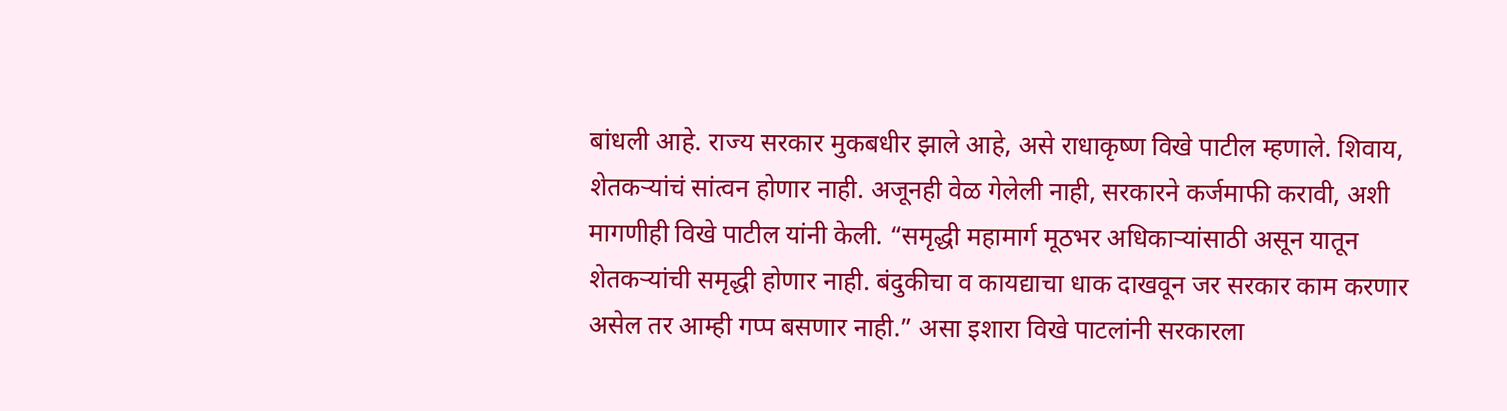बांधली आहे. राज्य सरकार मुकबधीर झाले आहे, असे राधाकृष्ण विखे पाटील म्हणाले. शिवाय, शेतकऱ्यांचं सांत्वन होणार नाही. अजूनही वेळ गेलेली नाही, सरकारने कर्जमाफी करावी, अशी मागणीही विखे पाटील यांनी केली. “समृद्धी महामार्ग मूठभर अधिकाऱ्यांसाठी असून यातून शेतकऱ्यांची समृद्धी होणार नाही. बंदुकीचा व कायद्याचा धाक दाखवून जर सरकार काम करणार असेल तर आम्ही गप्प बसणार नाही.” असा इशारा विखे पाटलांनी सरकारला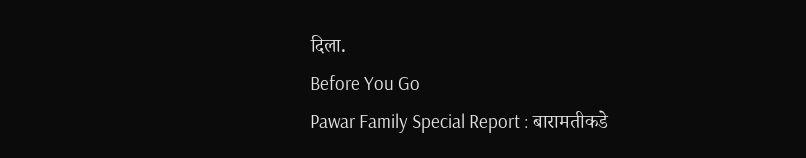दिला.
Before You Go
Pawar Family Special Report : बारामतीकडे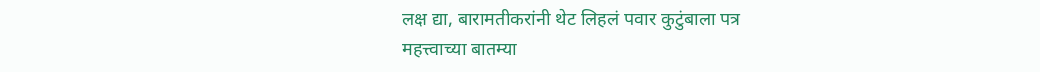लक्ष द्या, बारामतीकरांनी थेट लिहलं पवार कुटुंबाला पत्र
महत्त्वाच्या बातम्या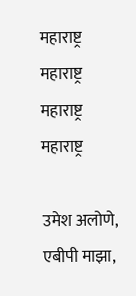महाराष्ट्र
महाराष्ट्र
महाराष्ट्र
महाराष्ट्र

उमेश अलोणे, एबीपी माझा,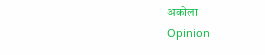अकोला
Opinion